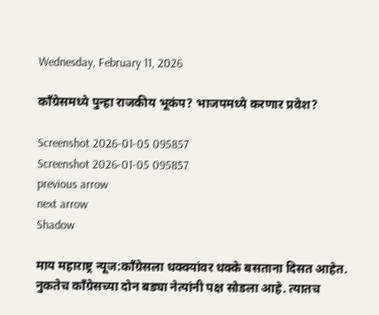Wednesday, February 11, 2026

काँग्रेसमध्ये पुन्हा राजकीय भूकंप? भाजपमध्ये करणार प्रवेश?

Screenshot 2026-01-05 095857
Screenshot 2026-01-05 095857
previous arrow
next arrow
Shadow

माय महाराष्ट्र न्यूज:काँग्रेसला धक्क्यांवर धक्के बसताना दिसत आहेत. नुकतेच काँग्रेसच्या दोन बड्या नेत्यांनी पक्ष सोडला आहे. त्यातच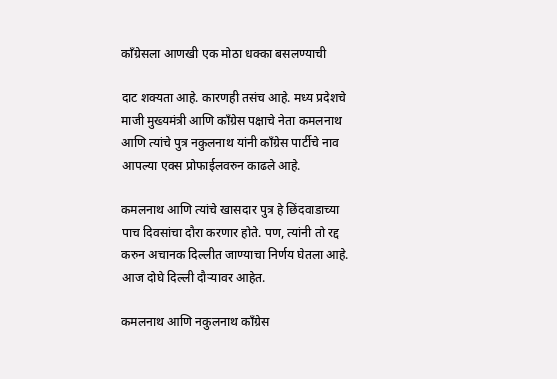काँग्रेसला आणखी एक मोठा धक्का बसलण्याची

दाट शक्यता आहे. कारणही तसंच आहे. मध्य प्रदेशचे माजी मुख्यमंत्री आणि काँग्रेस पक्षाचे नेता कमलनाथ आणि त्यांचे पुत्र नकुलनाथ यांनी काँग्रेस पार्टीचे नाव आपल्या एक्स प्रोफाईलवरुन काढले आहे.

कमलनाथ आणि त्यांचे खासदार पुत्र हे छिंदवाडाच्या पाच दिवसांचा दौरा करणार होते. पण, त्यांनी तो रद्द करुन अचानक दिल्लीत जाण्याचा निर्णय घेतला आहे. आज दोघे दिल्ली दौऱ्यावर आहेत.

कमलनाथ आणि नकुलनाथ काँग्रेस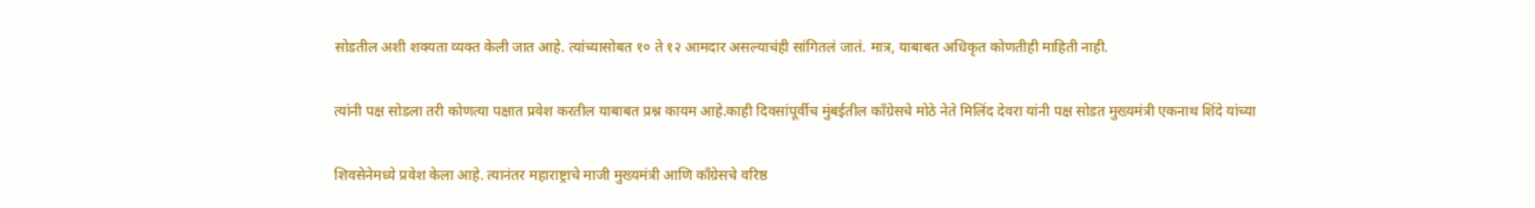सोडतील अशी शक्यता व्यक्त केली जात आहे. त्यांच्यासोबत १० ते १२ आमदार असल्याचंही सांगितलं जातं. मात्र, याबाबत अधिकृत कोणतीही माहिती नाही.

त्यांनी पक्ष सोडला तरी कोणत्या पक्षात प्रवेश करतील याबाबत प्रश्न कायम आहे.काही दिवसांपूर्वीच मुंबईतील काँग्रेसचे मोठे नेते मिलिंद देवरा यांनी पक्ष सोडत मुख्यमंत्री एकनाथ शिंदे यांच्या

शिवसेनेमध्ये प्रवेश केला आहे. त्यानंतर महाराष्ट्राचे माजी मुख्यमंत्री आणि काँग्रेसचे वरिष्ठ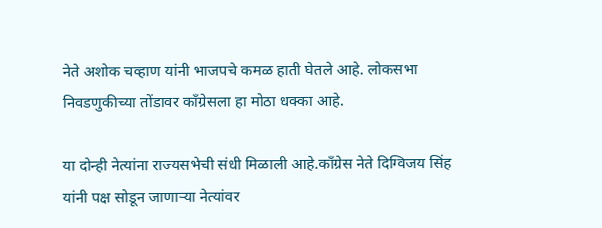नेते अशोक चव्हाण यांनी भाजपचे कमळ हाती घेतले आहे. लोकसभा निवडणुकीच्या तोंडावर काँग्रेसला हा मोठा धक्का आहे.

या दोन्ही नेत्यांना राज्यसभेची संधी मिळाली आहे.काँग्रेस नेते दिग्विजय सिंह यांनी पक्ष सोडून जाणाऱ्या नेत्यांवर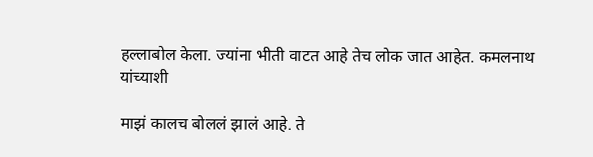हल्लाबोल केला. ज्यांना भीती वाटत आहे तेच लोक जात आहेत. कमलनाथ यांच्याशी

माझं कालच बोललं झालं आहे. ते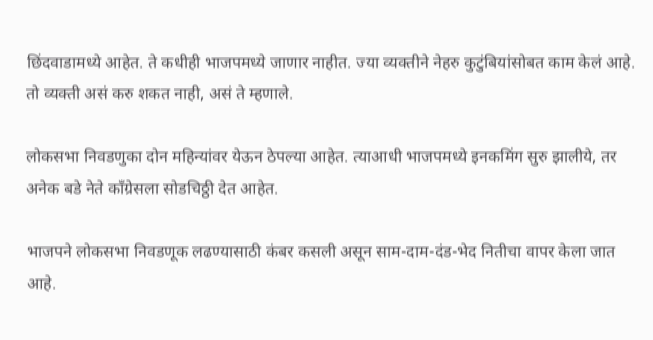छिंदवाडामध्ये आहेत. ते कधीही भाजपमध्ये जाणार नाहीत. ज्या व्यक्तीने नेहरु कुटुंबियांसोबत काम केलं आहे. तो व्यक्ती असं करु शकत नाही, असं ते म्हणाले.

लोकसभा निवडणुका दोन महिन्यांवर येऊन ठेपल्या आहेत. त्याआधी भाजपमध्ये इनकमिंग सुरु झालीये, तर अनेक बडे नेते काँग्रेसला सोडचिठ्ठी देत आहेत.

भाजपने लोकसभा निवडणूक लढण्यासाठी कंबर कसली असून साम-दाम-दंड-भेद नितीचा वापर केला जात आहे.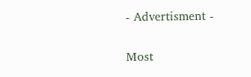- Advertisment -

Most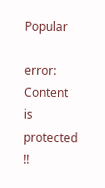Popular

error: Content is protected !!